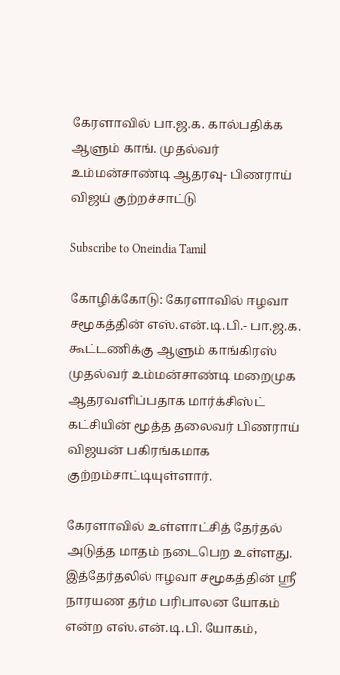கேரளாவில் பா.ஜ.க. கால்பதிக்க ஆளும் காங். முதல்வர் உம்மன்சாண்டி ஆதரவு- பிணராய் விஜய் குற்றச்சாட்டு

Subscribe to Oneindia Tamil

கோழிக்கோடு: கேரளாவில் ஈழவா சமூகத்தின் எஸ்.என்.டி.பி.- பா.ஜ.க. கூட்டணிக்கு ஆளும் காங்கிரஸ் முதல்வர் உம்மன்சாண்டி மறைமுக ஆதரவளிப்பதாக மார்க்சிஸ்ட் கட்சியின் மூத்த தலைவர் பிணராய் விஜயன் பகிரங்கமாக குற்றம்சாட்டியுள்ளார்.

கேரளாவில் உள்ளாட்சித் தேர்தல் அடுத்த மாதம் நடைபெற உள்ளது. இத்தேர்தலில் ஈழவா சமூகத்தின் ஸ்ரீ நாரயண தர்ம பரிபாலன யோகம் என்ற எஸ்.என்.டி.பி. யோகம்,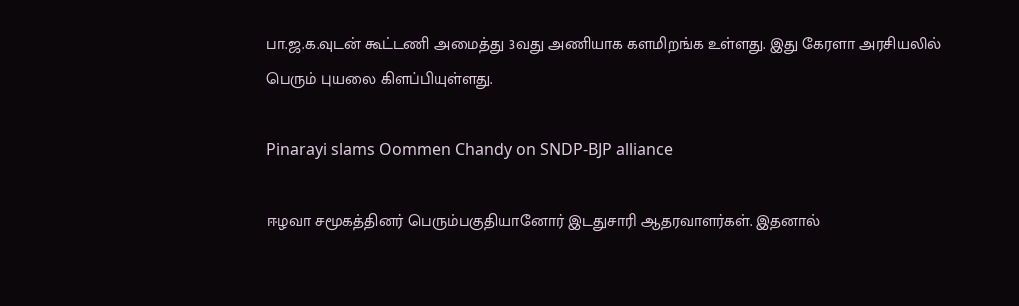பா.ஜ.க.வுடன் கூட்டணி அமைத்து 3வது அணியாக களமிறங்க உள்ளது. இது கேரளா அரசியலில் பெரும் புயலை கிளப்பியுள்ளது.

Pinarayi slams Oommen Chandy on SNDP-BJP alliance

ஈழவா சமூகத்தினர் பெரும்பகுதியானோர் இடதுசாரி ஆதரவாளர்கள். இதனால்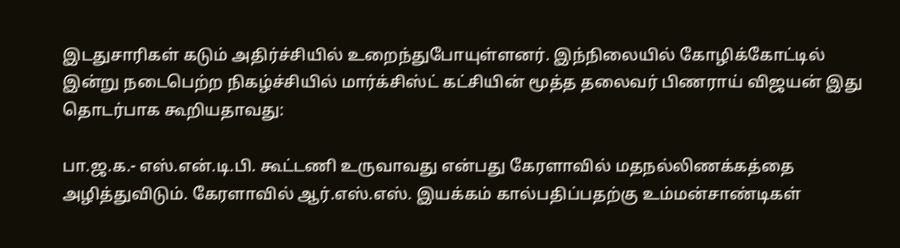இடதுசாரிகள் கடும் அதிர்ச்சியில் உறைந்துபோயுள்ளனர். இந்நிலையில் கோழிக்கோட்டில் இன்று நடைபெற்ற நிகழ்ச்சியில் மார்க்சிஸ்ட் கட்சியின் மூத்த தலைவர் பிணராய் விஜயன் இது தொடர்பாக கூறியதாவது:

பா.ஜ.க.- எஸ்.என்.டி.பி. கூட்டணி உருவாவது என்பது கேரளாவில் மதநல்லிணக்கத்தை அழித்துவிடும். கேரளாவில் ஆர்.எஸ்.எஸ். இயக்கம் கால்பதிப்பதற்கு உம்மன்சாண்டிகள்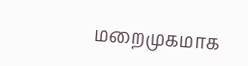மறைமுகமாக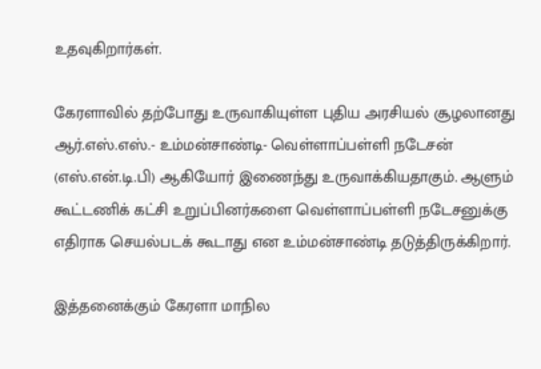உதவுகிறார்கள்.

கேரளாவில் தற்போது உருவாகியுள்ள புதிய அரசியல் சூழலானது ஆர்.எஸ்.எஸ்.- உம்மன்சாண்டி- வெள்ளாப்பள்ளி நடேசன் (எஸ்.என்.டி.பி) ஆகியோர் இணைந்து உருவாக்கியதாகும். ஆளும் கூட்டணிக் கட்சி உறுப்பினர்களை வெள்ளாப்பள்ளி நடேசனுக்கு எதிராக செயல்படக் கூடாது என உம்மன்சாண்டி தடுத்திருக்கிறார்.

இத்தனைக்கும் கேரளா மாநில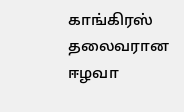காங்கிரஸ் தலைவரான ஈழவா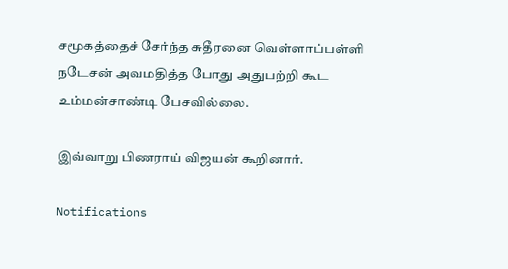சமூகத்தைச் சேர்ந்த சுதீரனை வெள்ளாப்பள்ளி நடேசன் அவமதித்த போது அதுபற்றி கூட உம்மன்சாண்டி பேசவில்லை.

இவ்வாறு பிணராய் விஜயன் கூறினார்.

Notifications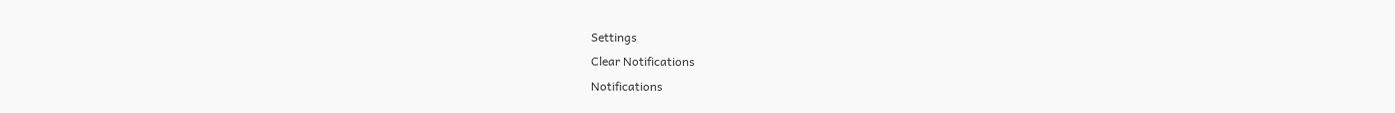Settings
Clear Notifications
Notifications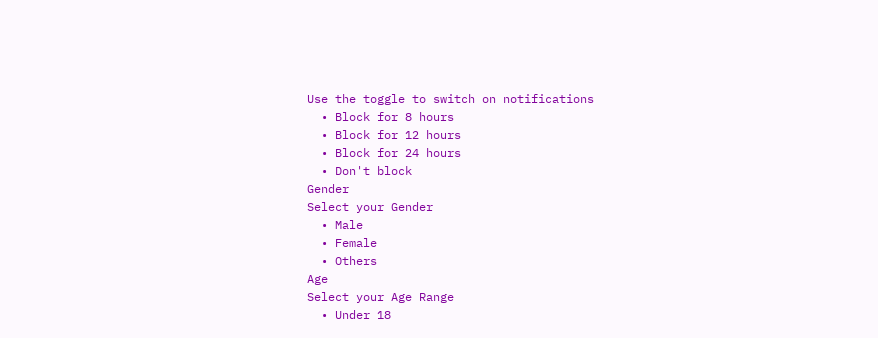Use the toggle to switch on notifications
  • Block for 8 hours
  • Block for 12 hours
  • Block for 24 hours
  • Don't block
Gender
Select your Gender
  • Male
  • Female
  • Others
Age
Select your Age Range
  • Under 18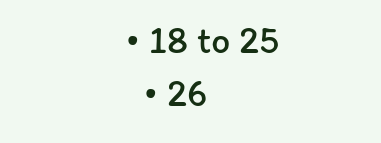• 18 to 25
  • 26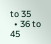to 35
  • 36 to 45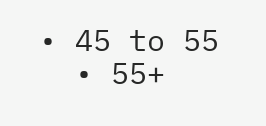• 45 to 55
  • 55+